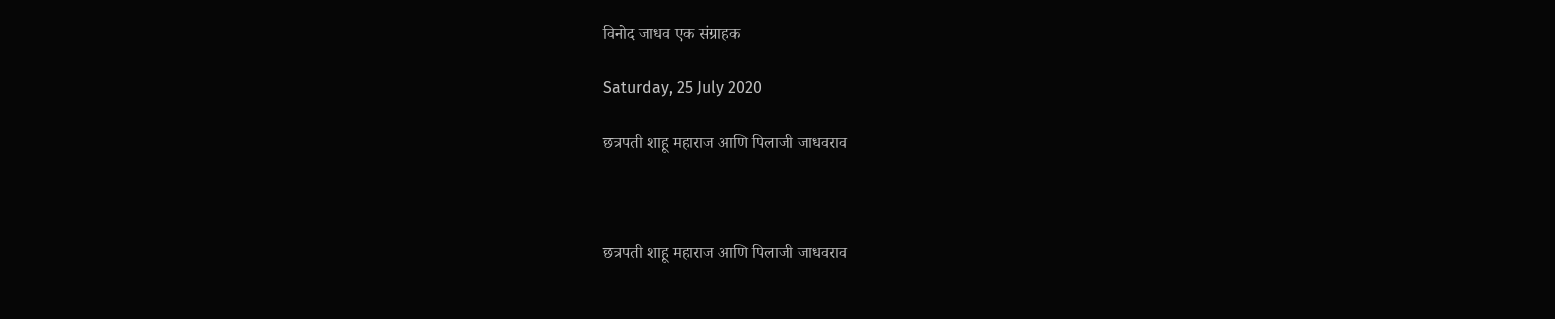विनोद जाधव एक संग्राहक

Saturday, 25 July 2020

छत्रपती शाहू महाराज आणि पिलाजी जाधवराव



छत्रपती शाहू महाराज आणि पिलाजी जाधवराव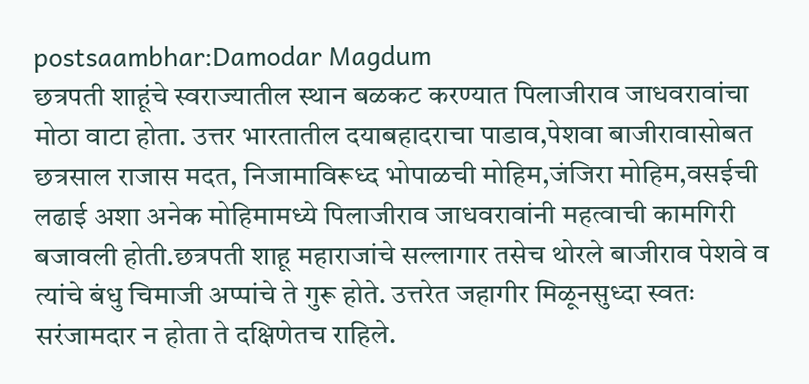postsaambhar:Damodar Magdum
छत्रपती शाहूंचे स्वराज्यातील स्थान बळकट करण्यात पिलाजीराव जाधवरावांचा मोठा वाटा होता. उत्तर भारतातील दयाबहादराचा पाडाव,पेशवा बाजीरावासोबत छत्रसाल राजास मदत, निजामाविरूध्द भोपाळची मोहिम,जंजिरा मोहिम,वसईची लढाई अशा अनेक मोहिमामध्ये पिलाजीराव जाधवरावांनी महत्वाची कामगिरी बजावली होती.छत्रपती शाहू महाराजांचे सल्लागार तसेच थोरले बाजीराव पेशवे व त्यांचे बंधु चिमाजी अप्पांचे ते गुरू होते. उत्तरेत जहागीर मिळूनसुध्दा स्वतः सरंजामदार न होता ते दक्षिणेतच राहिले.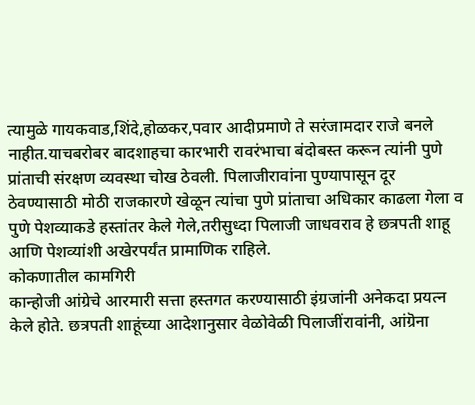त्यामुळे गायकवाड,शिंदे,होळकर,पवार आदीप्रमाणे ते सरंजामदार राजे बनले नाहीत.याचबरोबर बादशाहचा कारभारी रावरंभाचा बंदोबस्त करून त्यांनी पुणे प्रांताची संरक्षण व्यवस्था चोख ठेवली. पिलाजीरावांना पुण्यापासून दूर ठेवण्यासाठी मोठी राजकारणे खेळून त्यांचा पुणे प्रांताचा अधिकार काढला गेला व पुणे पेशव्याकडे हस्तांतर केले गेले,तरीसुध्दा पिलाजी जाधवराव हे छत्रपती शाहू आणि पेशव्यांशी अखेरपर्यंत प्रामाणिक राहिले.
कोकणातील कामगिरी
कान्होजी आंग्रेचे आरमारी सत्ता हस्तगत करण्यासाठी इंग्रजांनी अनेकदा प्रयत्न केले होते. छत्रपती शाहूंच्या आदेशानुसार वेळोवेळी पिलाजींरावांनी, आंग्रॆना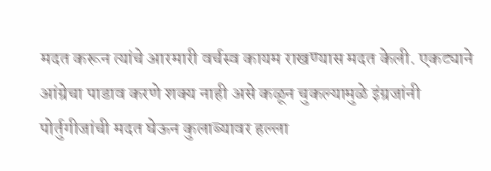मदत करून त्यांचे आरमारी वर्चस्व कायम राखण्यास मदत केली. एकट्याने आंग्रेचा पाडाव करणे शक्य नाही असे कळून चुकल्यामुळे इंग्रजांनी पोर्तुगीजांची मदत घेऊन कुलाब्यावर हल्ला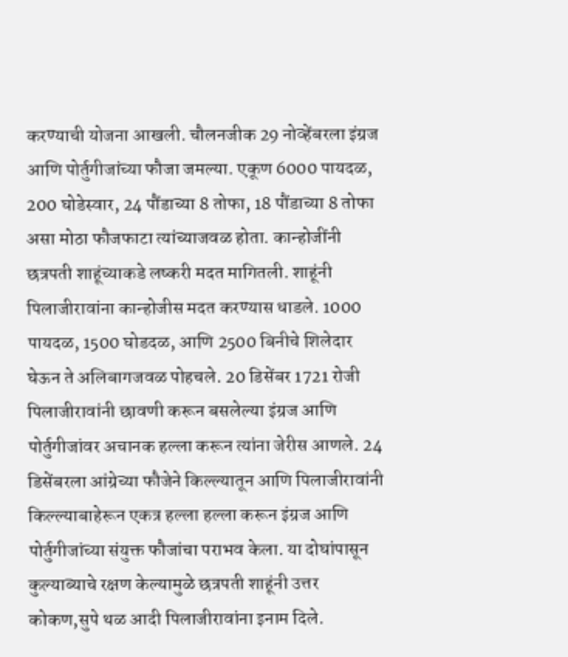करण्याची योजना आखली. चौलनजीक 29 नोव्हेंबरला इंग्रज आणि पोर्तुगीजांच्या फौजा जमल्या. एकूण 6000 पायदळ, 200 घोडेस्वार, 24 पौंडाच्या 8 तोफा, 18 पौंडाच्या 8 तोफा असा मोठा फौजफाटा त्यांच्याजवळ होता. कान्होजींनी छत्रपती शाहूंच्याकडे लष्करी मदत मागितली. शाहूंनी पिलाजीरावांना कान्होजीस मदत करण्यास धाडले. 1000 पायदळ, 1500 घोडदळ, आणि 2500 बिनीचे शिलेदार घेऊन ते अलिबागजवळ पोहचले. 20 डिसेंबर 1721 रोजी पिलाजीरावांनी छावणी करून बसलेल्या इंग्रज आणि पोर्तुगीजांवर अचानक हल्ला करून त्यांना जेरीस आणले. 24 डिसेंबरला आंग्रेच्या फौजेने किल्ल्यातून आणि पिलाजीरावांनी किल्ल्याबाहेरून एकत्र हल्ला हल्ला करून इंग्रज आणि पोर्तुगीजांच्या संयुक्त फौजांचा पराभव केला. या दोघांपासून कुल्याब्याचे रक्षण केल्यामुळे छत्रपती शाहूंनी उत्तर कोकण,सुपे थळ आदी पिलाजीरावांना इनाम दिले.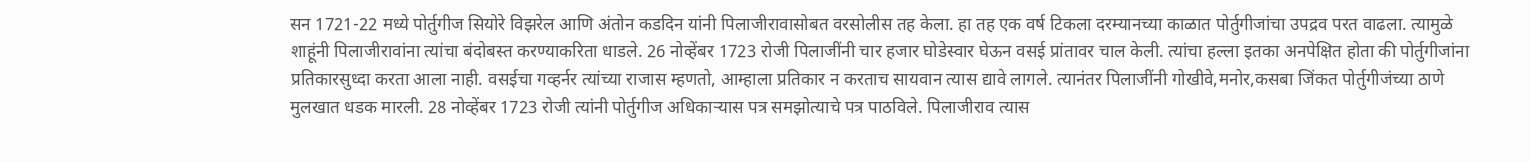सन 1721-22 मध्ये पोर्तुगीज सियोरे विझरेल आणि अंतोन कडदिन यांनी पिलाजीरावासोबत वरसोलीस तह केला. हा तह एक वर्ष टिकला दरम्यानच्या काळात पोर्तुगीजांचा उपद्रव परत वाढला. त्यामुळे शाहूंनी पिलाजीरावांना त्यांचा बंदोबस्त करण्याकरिता धाडले. 26 नोव्हेंबर 1723 रोजी पिलाजींनी चार हजार घोडेस्वार घेऊन वसई प्रांतावर चाल केली. त्यांचा हल्ला इतका अनपेक्षित होता की पोर्तुगीजांना प्रतिकारसुध्दा करता आला नाही. वसईचा गव्हर्नर त्यांच्या राजास म्हणतो, आम्हाला प्रतिकार न करताच सायवान त्यास द्यावे लागले. त्यानंतर पिलाजींनी गोखीवे,मनोर,कसबा जिंकत पोर्तुगीजंच्या ठाणे मुलखात धडक मारली. 28 नोव्हेंबर 1723 रोजी त्यांनी पोर्तुगीज अधिकाऱ्यास पत्र समझोत्याचे पत्र पाठविले. पिलाजीराव त्यास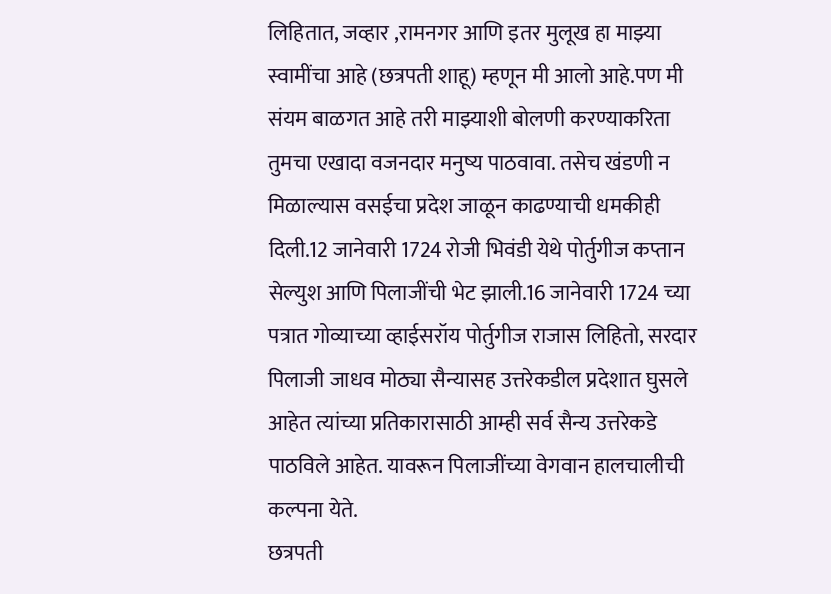लिहितात, जव्हार ,रामनगर आणि इतर मुलूख हा माझ्या स्वामींचा आहे (छत्रपती शाहू) म्हणून मी आलो आहे.पण मी संयम बाळगत आहे तरी माझ्याशी बोलणी करण्याकरिता तुमचा एखादा वजनदार मनुष्य पाठवावा. तसेच खंडणी न मिळाल्यास वसईचा प्रदेश जाळून काढण्याची धमकीही दिली.12 जानेवारी 1724 रोजी भिवंडी येथे पोर्तुगीज कप्तान सेल्युश आणि पिलाजींची भेट झाली.16 जानेवारी 1724 च्या पत्रात गोव्याच्या व्हाईसरॉय पोर्तुगीज राजास लिहितो, सरदार पिलाजी जाधव मोठ्या सैन्यासह उत्तरेकडील प्रदेशात घुसले आहेत त्यांच्या प्रतिकारासाठी आम्ही सर्व सैन्य उत्तरेकडे पाठविले आहेत. यावरून पिलाजींच्या वेगवान हालचालीची कल्पना येते.
छत्रपती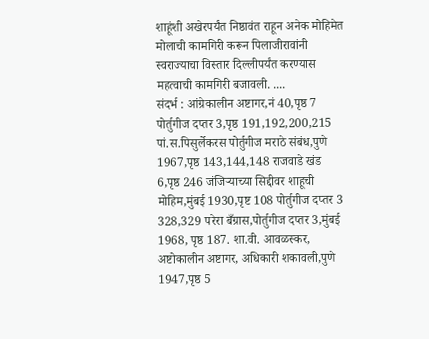शाहूंशी अखेरपर्यंत निष्ठावंत राहून अनेक मोहिमेत मोलाची कामगिरी करून पिलाजीरावांनी स्वराज्याचा विस्तार दिल्लीपर्यंत करण्यास महत्वाची कामगिरी बजावली. ....
संदर्भ : आंग्रेकालीन अष्टागर,नं 40,पृष्ठ 7 पोर्तुगीज दप्तर 3,पृष्ठ 191,192,200,215 पां.स.पिसुर्लेकरस पोर्तुगीज मराठे संबंध,पुणे 1967,पृष्ठ 143,144,148 राजवाडे खंड 6,पृष्ठ 246 जंजिऱ्याच्या सिद्दीवर शाहूची मोहिम,मुंबई 1930,पृष्ट 108 पोर्तुगीज दप्तर 3 328,329 परेरा बँग्रास,पोर्तुगीज दप्तर 3,मुंबई 1968, पृष्ठ 187. शा.वी. आवळस्कर, अष्टोकालीन अष्टागर, अधिकारी शकावली,पुणे 1947,पृष्ठ 5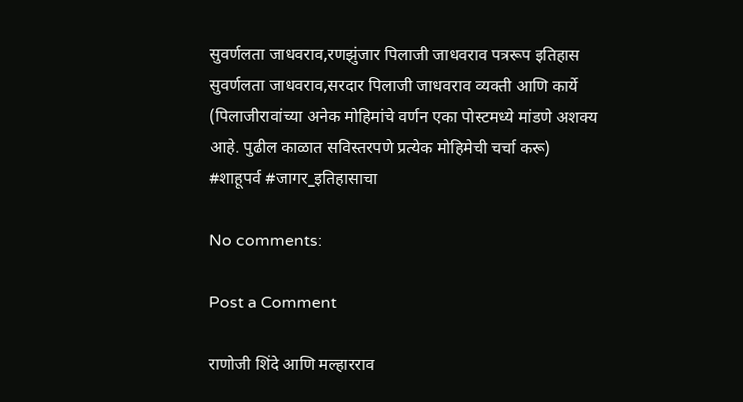सुवर्णलता जाधवराव,रणझुंजार पिलाजी जाधवराव पत्ररूप इतिहास सुवर्णलता जाधवराव,सरदार पिलाजी जाधवराव व्यक्ती आणि कार्ये
(पिलाजीरावांच्या अनेक मोहिमांचे वर्णन एका पोस्टमध्ये मांडणे अशक्य आहे. पुढील काळात सविस्तरपणे प्रत्येक मोहिमेची चर्चा करू)
#शाहूपर्व #जागर_इतिहासाचा

No comments:

Post a Comment

राणोजी शिंदे आणि मल्हारराव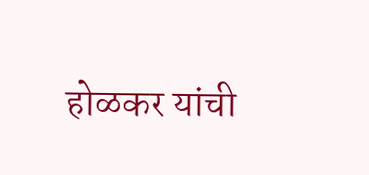होळकर यांची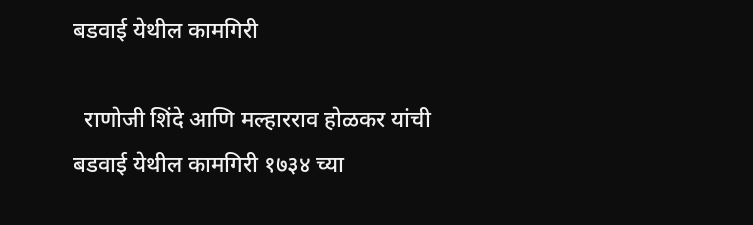बडवाई येथील कामगिरी

  राणोजी शिंदे आणि मल्हारराव होळकर यांची बडवाई येथील कामगिरी १७३४ च्या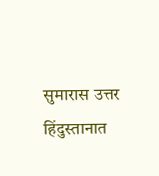सुमारास उत्तर हिंदुस्तानात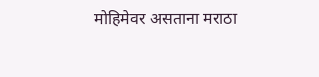मोहिमेवर असताना मराठा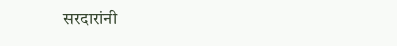सरदारांनी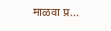माळवा प्र...